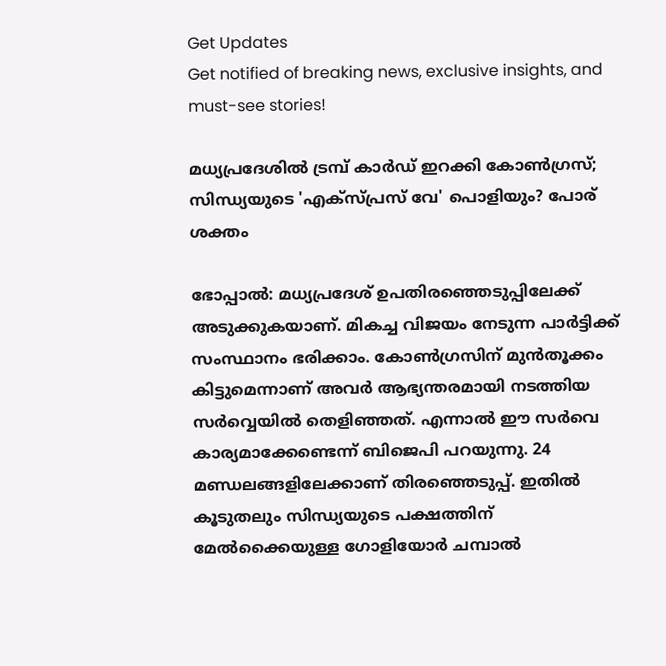Get Updates
Get notified of breaking news, exclusive insights, and must-see stories!

മധ്യപ്രദേശില്‍ ട്രമ്പ് കാര്‍ഡ് ഇറക്കി കോണ്‍ഗ്രസ്; സിന്ധ്യയുടെ 'എക്‌സ്പ്രസ് വേ' പൊളിയും? പോര് ശക്തം

ഭോപ്പാല്‍: മധ്യപ്രദേശ് ഉപതിരഞ്ഞെടുപ്പിലേക്ക് അടുക്കുകയാണ്. മികച്ച വിജയം നേടുന്ന പാര്‍ട്ടിക്ക് സംസ്ഥാനം ഭരിക്കാം. കോണ്‍ഗ്രസിന് മുന്‍തൂക്കം കിട്ടുമെന്നാണ് അവര്‍ ആഭ്യന്തരമായി നടത്തിയ സര്‍വ്വെയില്‍ തെളിഞ്ഞത്. എന്നാല്‍ ഈ സര്‍വെ കാര്യമാക്കേണ്ടെന്ന് ബിജെപി പറയുന്നു. 24 മണ്ഡലങ്ങളിലേക്കാണ് തിരഞ്ഞെടുപ്പ്. ഇതില്‍ കൂടുതലും സിന്ധ്യയുടെ പക്ഷത്തിന് മേല്‍ക്കൈയുള്ള ഗോളിയോര്‍ ചമ്പാല്‍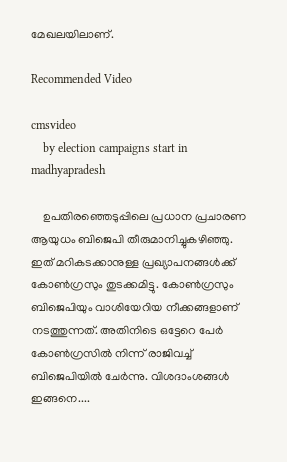മേഖലയിലാണ്.

Recommended Video

cmsvideo
    by election campaigns start in madhyapradesh

    ഉപതിരഞ്ഞെടുപ്പിലെ പ്രധാന പ്രചാരണ ആയുധം ബിജെപി തീരുമാനിച്ചുകഴിഞ്ഞു. ഇത് മറികടക്കാനുള്ള പ്രഖ്യാപനങ്ങള്‍ക്ക് കോണ്‍ഗ്രസും തുടക്കമിട്ടു. കോണ്‍ഗ്രസും ബിജെപിയും വാശിയേറിയ നീക്കങ്ങളാണ് നടത്തുന്നത്. അതിനിടെ ഒട്ടേറെ പേര്‍ കോണ്‍ഗ്രസില്‍ നിന്ന് രാജിവച്ച് ബിജെപിയില്‍ ചേര്‍ന്നു. വിശദാംശങ്ങള്‍ ഇങ്ങനെ....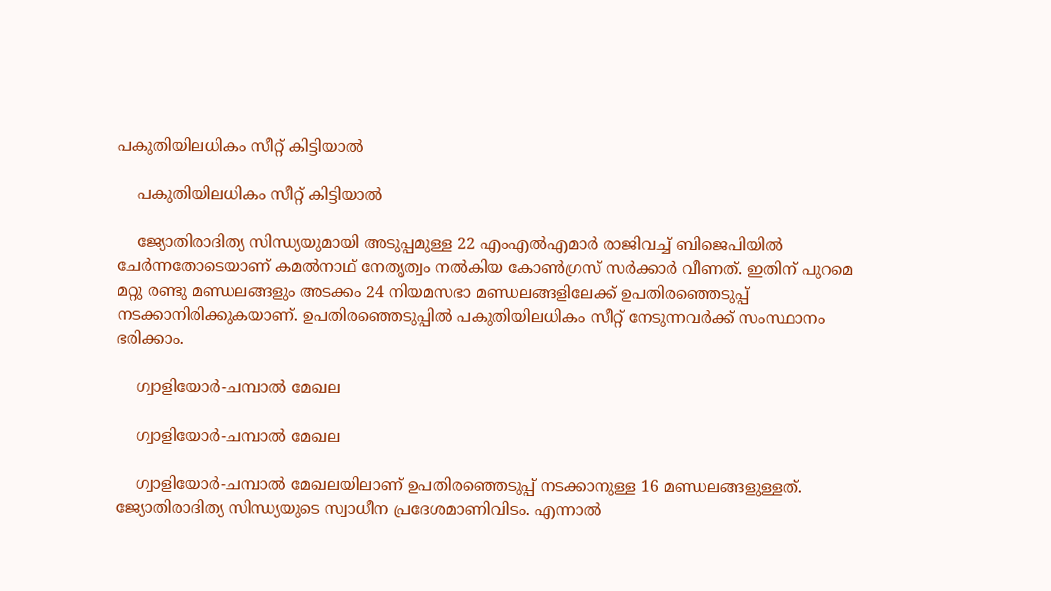പകുതിയിലധികം സീറ്റ് കിട്ടിയാല്‍

    പകുതിയിലധികം സീറ്റ് കിട്ടിയാല്‍

    ജ്യോതിരാദിത്യ സിന്ധ്യയുമായി അടുപ്പമുള്ള 22 എംഎല്‍എമാര്‍ രാജിവച്ച് ബിജെപിയില്‍ ചേര്‍ന്നതോടെയാണ് കമല്‍നാഥ് നേതൃത്വം നല്‍കിയ കോണ്‍ഗ്രസ് സര്‍ക്കാര്‍ വീണത്. ഇതിന് പുറമെ മറ്റു രണ്ടു മണ്ഡലങ്ങളും അടക്കം 24 നിയമസഭാ മണ്ഡലങ്ങളിലേക്ക് ഉപതിരഞ്ഞെടുപ്പ് നടക്കാനിരിക്കുകയാണ്. ഉപതിരഞ്ഞെടുപ്പില്‍ പകുതിയിലധികം സീറ്റ് നേടുന്നവര്‍ക്ക് സംസ്ഥാനം ഭരിക്കാം.

    ഗ്വാളിയോര്‍-ചമ്പാല്‍ മേഖല

    ഗ്വാളിയോര്‍-ചമ്പാല്‍ മേഖല

    ഗ്വാളിയോര്‍-ചമ്പാല്‍ മേഖലയിലാണ് ഉപതിരഞ്ഞെടുപ്പ് നടക്കാനുള്ള 16 മണ്ഡലങ്ങളുള്ളത്. ജ്യോതിരാദിത്യ സിന്ധ്യയുടെ സ്വാധീന പ്രദേശമാണിവിടം. എന്നാല്‍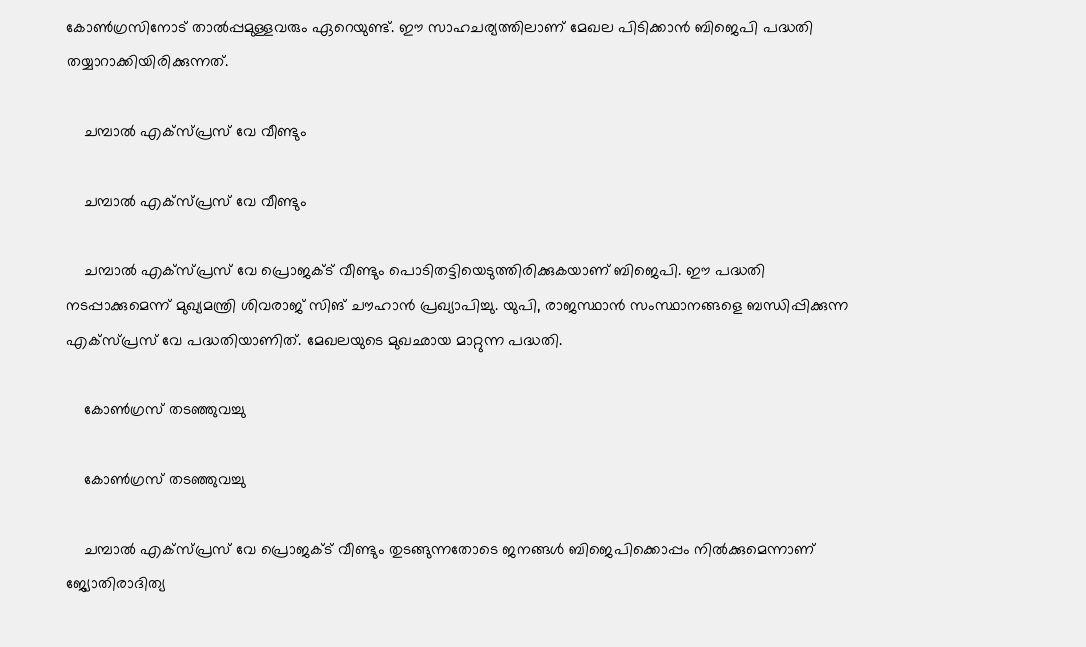കോണ്‍ഗ്രസിനോട് താല്‍പ്പമുള്ളവരും ഏറെയുണ്ട്. ഈ സാഹചര്യത്തിലാണ് മേഖല പിടിക്കാന്‍ ബിജെപി പദ്ധതി തയ്യാറാക്കിയിരിക്കുന്നത്.

    ചമ്പാല്‍ എക്‌സ്പ്രസ് വേ വീണ്ടും

    ചമ്പാല്‍ എക്‌സ്പ്രസ് വേ വീണ്ടും

    ചമ്പാല്‍ എക്‌സ്പ്രസ് വേ പ്രൊജക്ട് വീണ്ടും പൊടിതട്ടിയെടുത്തിരിക്കുകയാണ് ബിജെപി. ഈ പദ്ധതി നടപ്പാക്കുമെന്ന് മുഖ്യമന്ത്രി ശിവരാജ് സിങ് ചൗഹാന്‍ പ്രഖ്യാപിച്ചു. യുപി, രാജസ്ഥാന്‍ സംസ്ഥാനങ്ങളെ ബന്ധിപ്പിക്കുന്ന എക്‌സ്പ്രസ് വേ പദ്ധതിയാണിത്. മേഖലയുടെ മുഖഛായ മാറ്റുന്ന പദ്ധതി.

    കോണ്‍ഗ്രസ് തടഞ്ഞുവച്ചു

    കോണ്‍ഗ്രസ് തടഞ്ഞുവച്ചു

    ചമ്പാല്‍ എക്‌സ്പ്രസ് വേ പ്രൊജക്ട് വീണ്ടും തുടങ്ങുന്നതോടെ ജനങ്ങള്‍ ബിജെപിക്കൊപ്പം നില്‍ക്കുമെന്നാണ് ജ്യോതിരാദിത്യ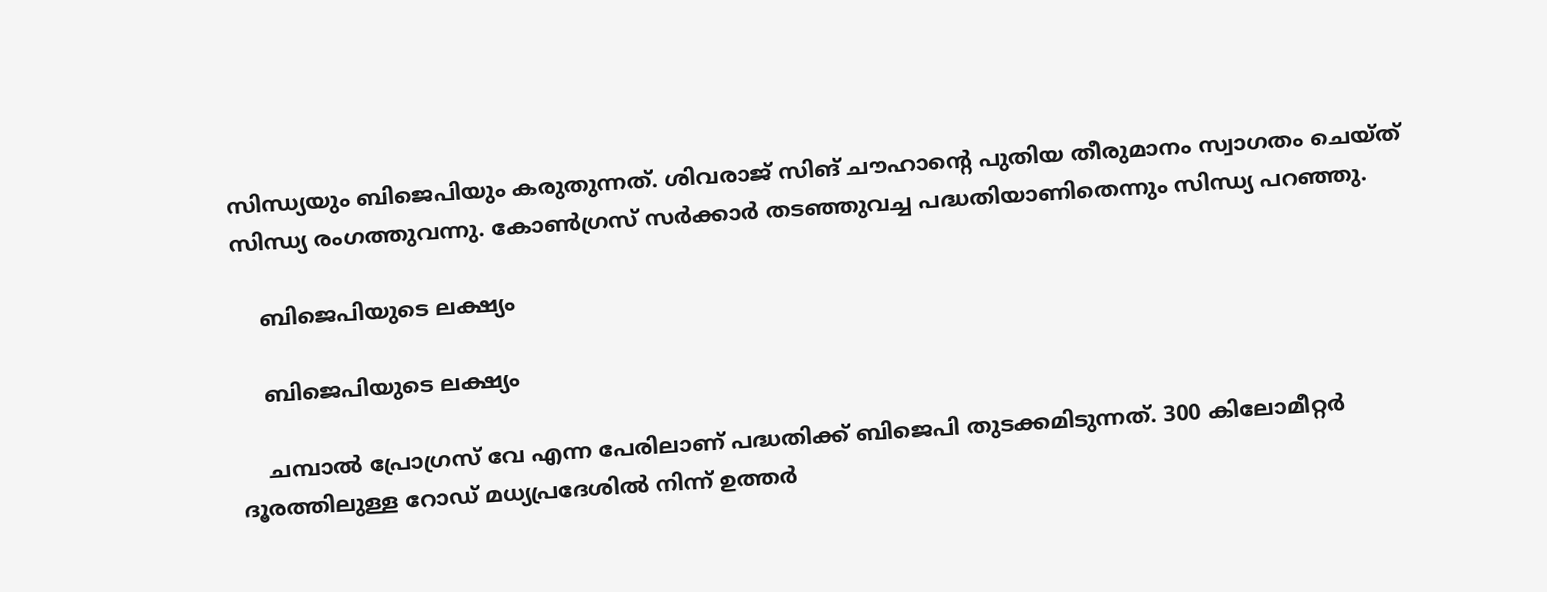സിന്ധ്യയും ബിജെപിയും കരുതുന്നത്. ശിവരാജ് സിങ് ചൗഹാന്റെ പുതിയ തീരുമാനം സ്വാഗതം ചെയ്ത് സിന്ധ്യ രംഗത്തുവന്നു. കോണ്‍ഗ്രസ് സര്‍ക്കാര്‍ തടഞ്ഞുവച്ച പദ്ധതിയാണിതെന്നും സിന്ധ്യ പറഞ്ഞു.

    ബിജെപിയുടെ ലക്ഷ്യം

    ബിജെപിയുടെ ലക്ഷ്യം

    ചമ്പാല്‍ പ്രോഗ്രസ് വേ എന്ന പേരിലാണ് പദ്ധതിക്ക് ബിജെപി തുടക്കമിടുന്നത്. 300 കിലോമീറ്റര്‍ ദൂരത്തിലുള്ള റോഡ് മധ്യപ്രദേശില്‍ നിന്ന് ഉത്തര്‍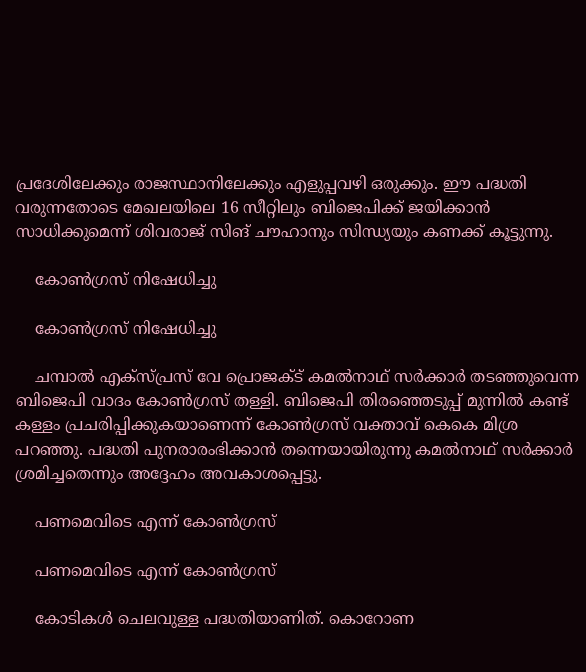പ്രദേശിലേക്കും രാജസ്ഥാനിലേക്കും എളുപ്പവഴി ഒരുക്കും. ഈ പദ്ധതി വരുന്നതോടെ മേഖലയിലെ 16 സീറ്റിലും ബിജെപിക്ക് ജയിക്കാന്‍ സാധിക്കുമെന്ന് ശിവരാജ് സിങ് ചൗഹാനും സിന്ധ്യയും കണക്ക് കൂട്ടുന്നു.

    കോണ്‍ഗ്രസ് നിഷേധിച്ചു

    കോണ്‍ഗ്രസ് നിഷേധിച്ചു

    ചമ്പാല്‍ എക്‌സ്പ്രസ് വേ പ്രൊജക്ട് കമല്‍നാഥ് സര്‍ക്കാര്‍ തടഞ്ഞുവെന്ന ബിജെപി വാദം കോണ്‍ഗ്രസ് തള്ളി. ബിജെപി തിരഞ്ഞെടുപ്പ് മുന്നില്‍ കണ്ട് കള്ളം പ്രചരിപ്പിക്കുകയാണെന്ന് കോണ്‍ഗ്രസ് വക്താവ് കെകെ മിശ്ര പറഞ്ഞു. പദ്ധതി പുനരാരംഭിക്കാന്‍ തന്നെയായിരുന്നു കമല്‍നാഥ് സര്‍ക്കാര്‍ ശ്രമിച്ചതെന്നും അദ്ദേഹം അവകാശപ്പെട്ടു.

    പണമെവിടെ എന്ന് കോണ്‍ഗ്രസ്

    പണമെവിടെ എന്ന് കോണ്‍ഗ്രസ്

    കോടികള്‍ ചെലവുള്ള പദ്ധതിയാണിത്. കൊറോണ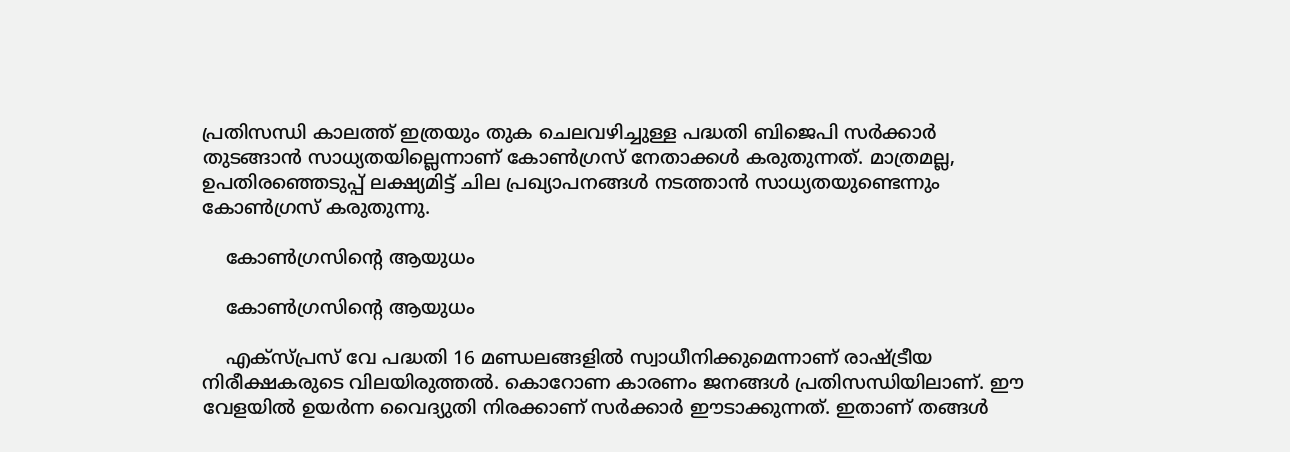പ്രതിസന്ധി കാലത്ത് ഇത്രയും തുക ചെലവഴിച്ചുള്ള പദ്ധതി ബിജെപി സര്‍ക്കാര്‍ തുടങ്ങാന്‍ സാധ്യതയില്ലെന്നാണ് കോണ്‍ഗ്രസ് നേതാക്കള്‍ കരുതുന്നത്. മാത്രമല്ല, ഉപതിരഞ്ഞെടുപ്പ് ലക്ഷ്യമിട്ട് ചില പ്രഖ്യാപനങ്ങള്‍ നടത്താന്‍ സാധ്യതയുണ്ടെന്നും കോണ്‍ഗ്രസ് കരുതുന്നു.

    കോണ്‍ഗ്രസിന്റെ ആയുധം

    കോണ്‍ഗ്രസിന്റെ ആയുധം

    എക്‌സ്പ്രസ് വേ പദ്ധതി 16 മണ്ഡലങ്ങളില്‍ സ്വാധീനിക്കുമെന്നാണ് രാഷ്ട്രീയ നിരീക്ഷകരുടെ വിലയിരുത്തല്‍. കൊറോണ കാരണം ജനങ്ങള്‍ പ്രതിസന്ധിയിലാണ്. ഈ വേളയില്‍ ഉയര്‍ന്ന വൈദ്യുതി നിരക്കാണ് സര്‍ക്കാര്‍ ഈടാക്കുന്നത്. ഇതാണ് തങ്ങള്‍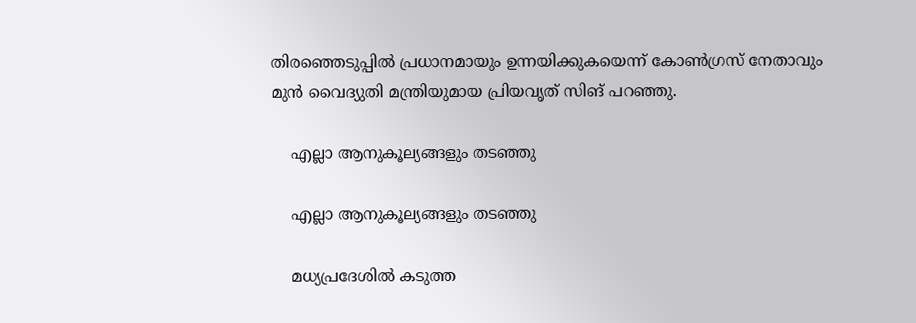തിരഞ്ഞെടുപ്പില്‍ പ്രധാനമായും ഉന്നയിക്കുകയെന്ന് കോണ്‍ഗ്രസ് നേതാവും മുന്‍ വൈദ്യുതി മന്ത്രിയുമായ പ്രിയവൃത് സിങ് പറഞ്ഞു.

    എല്ലാ ആനുകൂല്യങ്ങളും തടഞ്ഞു

    എല്ലാ ആനുകൂല്യങ്ങളും തടഞ്ഞു

    മധ്യപ്രദേശില്‍ കടുത്ത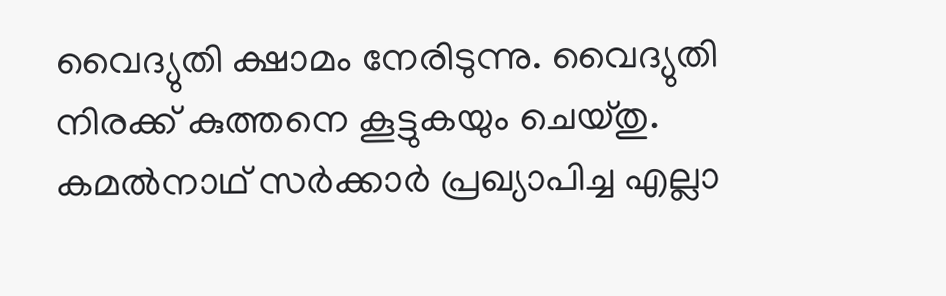വൈദ്യുതി ക്ഷാമം നേരിടുന്നു. വൈദ്യുതി നിരക്ക് കുത്തനെ കൂട്ടുകയും ചെയ്തു. കമല്‍നാഥ് സര്‍ക്കാര്‍ പ്രഖ്യാപിച്ച എല്ലാ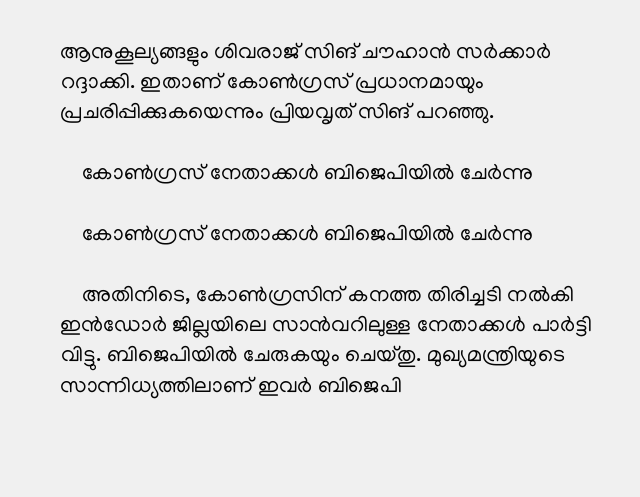ആനുകൂല്യങ്ങളും ശിവരാജ് സിങ് ചൗഹാന്‍ സര്‍ക്കാര്‍ റദ്ദാക്കി. ഇതാണ് കോണ്‍ഗ്രസ് പ്രധാനമായും പ്രചരിപ്പിക്കുകയെന്നും പ്രിയവൃത് സിങ് പറഞ്ഞു.

    കോണ്‍ഗ്രസ് നേതാക്കള്‍ ബിജെപിയില്‍ ചേര്‍ന്നു

    കോണ്‍ഗ്രസ് നേതാക്കള്‍ ബിജെപിയില്‍ ചേര്‍ന്നു

    അതിനിടെ, കോണ്‍ഗ്രസിന് കനത്ത തിരിച്ചടി നല്‍കി ഇന്‍ഡോര്‍ ജില്ലയിലെ സാന്‍വറിലുള്ള നേതാക്കള്‍ പാര്‍ട്ടി വിട്ടു. ബിജെപിയില്‍ ചേരുകയും ചെയ്തു. മുഖ്യമന്ത്രിയുടെ സാന്നിധ്യത്തിലാണ് ഇവര്‍ ബിജെപി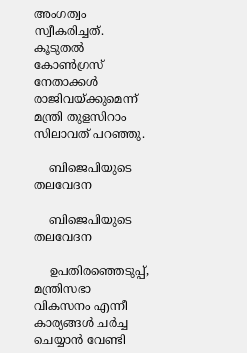അംഗത്വം സ്വീകരിച്ചത്. കൂടുതല്‍ കോണ്‍ഗ്രസ് നേതാക്കള്‍ രാജിവയ്ക്കുമെന്ന് മന്ത്രി തുളസിറാം സിലാവത് പറഞ്ഞു.

    ബിജെപിയുടെ തലവേദന

    ബിജെപിയുടെ തലവേദന

    ഉപതിരഞ്ഞെടുപ്പ്, മന്ത്രിസഭാ വികസനം എന്നീ കാര്യങ്ങള്‍ ചര്‍ച്ച ചെയ്യാന്‍ വേണ്ടി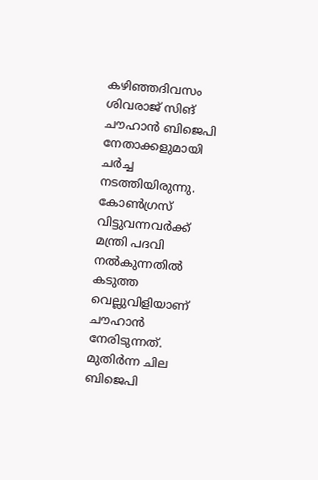കഴിഞ്ഞദിവസം ശിവരാജ് സിങ് ചൗഹാന്‍ ബിജെപി നേതാക്കളുമായി ചര്‍ച്ച നടത്തിയിരുന്നു. കോണ്‍ഗ്രസ് വിട്ടുവന്നവര്‍ക്ക് മന്ത്രി പദവി നല്‍കുന്നതില്‍ കടുത്ത വെല്ലുവിളിയാണ് ചൗഹാന്‍ നേരിടുന്നത്. മുതിര്‍ന്ന ചില ബിജെപി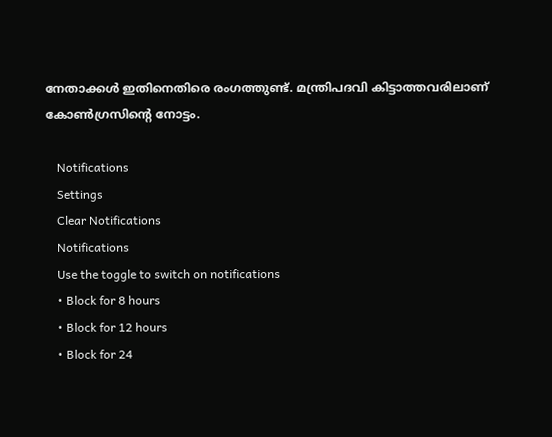നേതാക്കള്‍ ഇതിനെതിരെ രംഗത്തുണ്ട്. മന്ത്രിപദവി കിട്ടാത്തവരിലാണ് കോണ്‍ഗ്രസിന്റെ നോട്ടം.

    Notifications
    Settings
    Clear Notifications
    Notifications
    Use the toggle to switch on notifications
    • Block for 8 hours
    • Block for 12 hours
    • Block for 24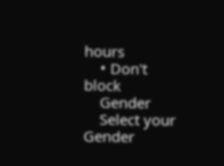hours
    • Don't block
    Gender
    Select your Gender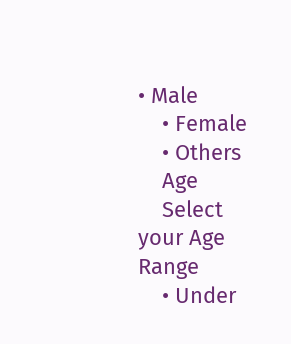• Male
    • Female
    • Others
    Age
    Select your Age Range
    • Under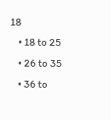18
    • 18 to 25
    • 26 to 35
    • 36 to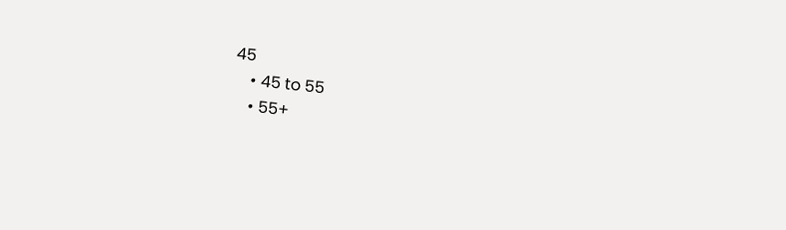45
    • 45 to 55
    • 55+